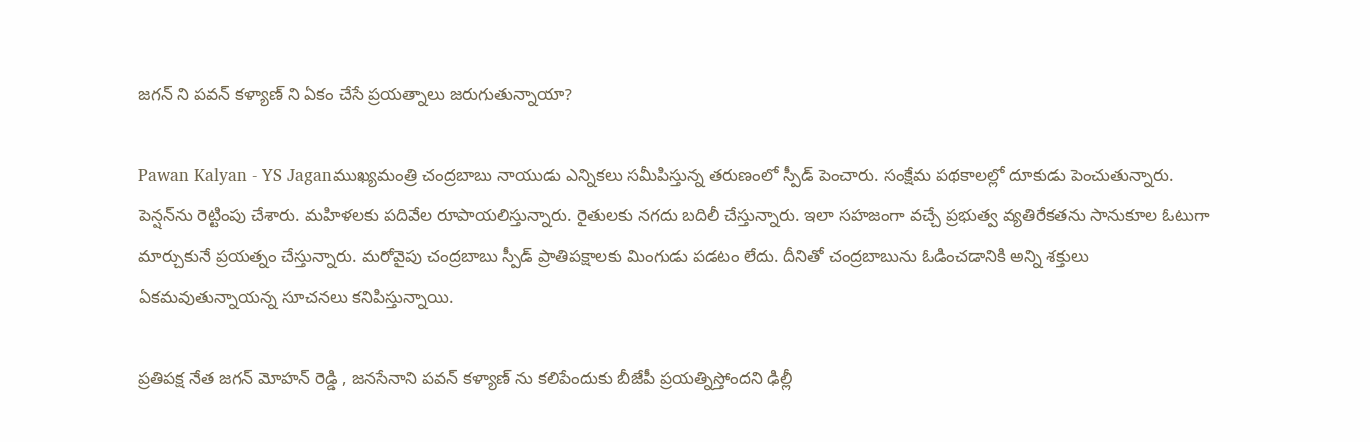జగన్ ని పవన్ కళ్యాణ్ ని ఏకం చేసే ప్రయత్నాలు జరుగుతున్నాయా?

Pawan Kalyan - YS Jaganముఖ్యమంత్రి చంద్రబాబు నాయుడు ఎన్నికలు సమీపిస్తున్న తరుణంలో స్పీడ్ పెంచారు. సంక్షేమ పథకాలల్లో దూకుడు పెంచుతున్నారు. పెన్షన్‌ను రెట్టింపు చేశారు. మహిళలకు పదివేల రూపాయలిస్తున్నారు. రైతులకు నగదు బదిలీ చేస్తున్నారు. ఇలా సహజంగా వచ్చే ప్రభుత్వ వ్యతిరేకతను సానుకూల ఓటుగా మార్చుకునే ప్రయత్నం చేస్తున్నారు. మరోవైపు చంద్రబాబు స్పీడ్ ప్రాతిపక్షాలకు మింగుడు పడటం లేదు. దీనితో చంద్రబాబును ఓడించడానికి అన్ని శక్తులు ఏకమవుతున్నాయన్న సూచనలు కనిపిస్తున్నాయి.

ప్రతిపక్ష నేత జగన్‌ మోహన్ రెడ్డి , జనసేనాని పవన్‌ కళ్యాణ్ ను కలిపేందుకు బీజేపీ ప్రయత్నిస్తోందని ఢిల్లీ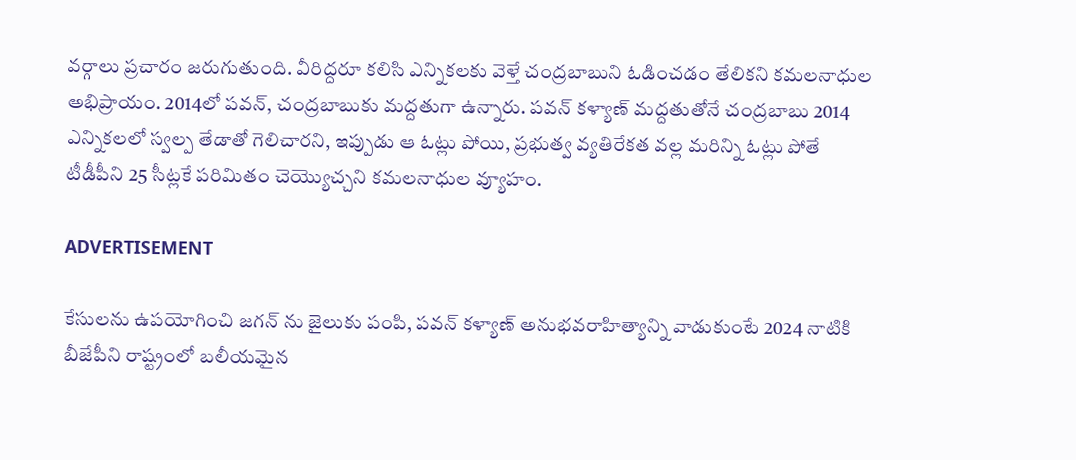వర్గాలు ప్రచారం జరుగుతుంది. వీరిద్దరూ కలిసి ఎన్నికలకు వెళ్తే చంద్రబాబుని ఓడించడం తేలికని కమలనాధుల అభిప్రాయం. 2014లో పవన్, చంద్రబాబుకు మద్దతుగా ఉన్నారు. పవన్ కళ్యాణ్ మద్దతుతోనే చంద్రబాబు 2014 ఎన్నికలలో స్వల్ప తేడాతో గెలిచారని, ఇప్పుడు ఆ ఓట్లు పోయి, ప్రభుత్వ వ్యతిరేకత వల్ల మరిన్ని ఓట్లు పోతే టీడీపీని 25 సీట్లకే పరిమితం చెయ్యొచ్చని కమలనాధుల వ్యూహం.

ADVERTISEMENT

కేసులను ఉపయోగించి జగన్ ను జైలుకు పంపి, పవన్ కళ్యాణ్ అనుభవరాహిత్యాన్ని వాడుకుంటే 2024 నాటికి బీజేపీని రాష్ట్రంలో బలీయమైన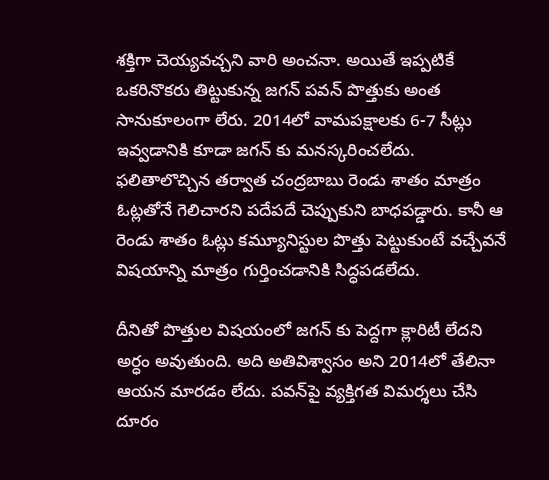శక్తిగా చెయ్యవచ్చని వారి అంచనా. అయితే ఇప్పటికే ఒకరినొకరు తిట్టుకున్న జగన్ పవన్ పొత్తుకు అంత సానుకూలంగా లేరు. 2014లో వామపక్షాలకు 6-7 సీట్లు ఇవ్వడానికి కూడా జగన్ కు మనస్కరించలేదు. ఫలితాలొచ్చిన తర్వాత చంద్రబాబు రెండు శాతం మాత్రం ఓట్లతోనే గెలిచారని పదేపదే చెప్పుకుని బాధపడ్డారు. కానీ ఆ రెండు శాతం ఓట్లు కమ్యూనిస్టుల పొత్తు పెట్టుకుంటే వచ్చేవనే విషయాన్ని మాత్రం గుర్తించడానికి సిద్ధపడలేదు.

దీనితో పొత్తుల విషయంలో జగన్ కు పెద్దగా క్లారిటీ లేదని అర్ధం అవుతుంది. అది అతివిశ్వాసం అని 2014లో తేలినా ఆయన మారడం లేదు. పవన్‌పై వ్యక్తిగత విమర్శలు చేసి దూరం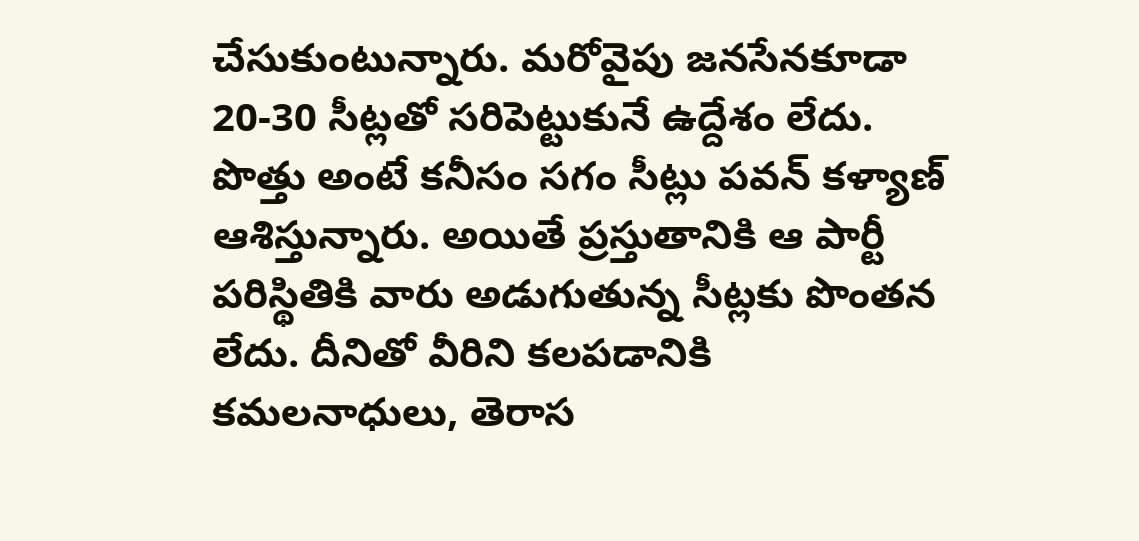చేసుకుంటున్నారు. మరోవైపు జనసేనకూడా 20-30 సీట్లతో సరిపెట్టుకునే ఉద్దేశం లేదు. పొత్తు అంటే కనీసం సగం సీట్లు పవన్ కళ్యాణ్ ఆశిస్తున్నారు. అయితే ప్రస్తుతానికి ఆ పార్టీ పరిస్థితికి వారు అడుగుతున్న సీట్లకు పొంతన లేదు. దీనితో వీరిని కలపడానికి కమలనాధులు, తెరాస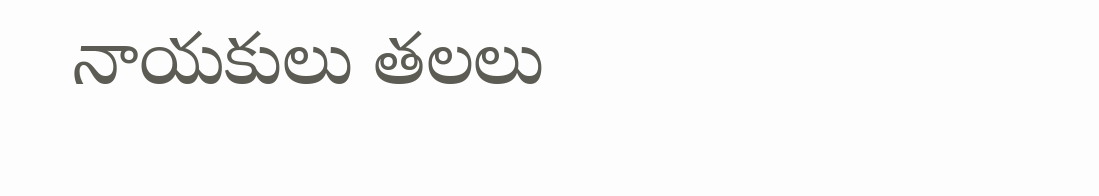నాయకులు తలలు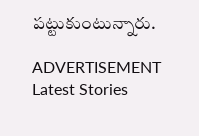పట్టుకుంటున్నారు.

ADVERTISEMENT
Latest Stories